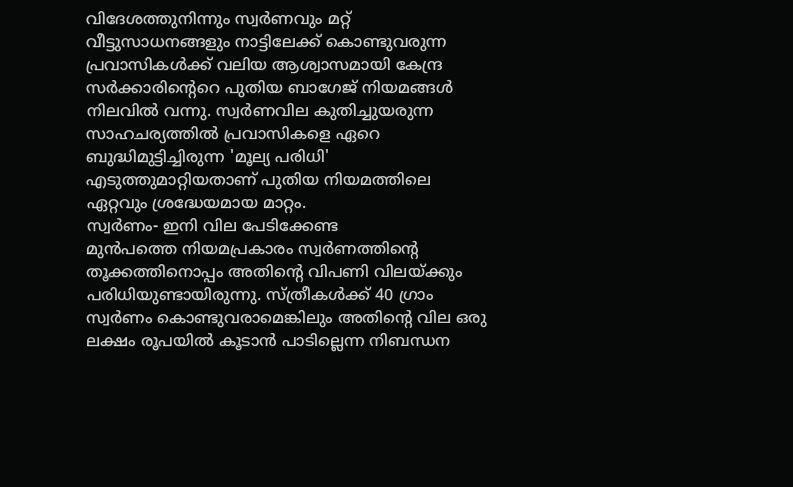വിദേശത്തുനിന്നും സ്വർണവും മറ്റ് വീട്ടുസാധനങ്ങളും നാട്ടിലേക്ക് കൊണ്ടുവരുന്ന പ്രവാസികൾക്ക് വലിയ ആശ്വാസമായി കേന്ദ്ര സർക്കാരിന്റെറെ പുതിയ ബാഗേജ് നിയമങ്ങൾ നിലവിൽ വന്നു. സ്വർണവില കുതിച്ചുയരുന്ന സാഹചര്യത്തിൽ പ്രവാസികളെ ഏറെ ബുദ്ധിമുട്ടിച്ചിരുന്ന 'മൂല്യ പരിധി' എടുത്തുമാറ്റിയതാണ് പുതിയ നിയമത്തിലെ ഏറ്റവും ശ്രദ്ധേയമായ മാറ്റം.
സ്വർണം- ഇനി വില പേടിക്കേണ്ട
മുൻപത്തെ നിയമപ്രകാരം സ്വർണത്തിന്റെ തൂക്കത്തിനൊപ്പം അതിൻ്റെ വിപണി വിലയ്ക്കും പരിധിയുണ്ടായിരുന്നു. സ്ത്രീകൾക്ക് 40 ഗ്രാം സ്വർണം കൊണ്ടുവരാമെങ്കിലും അതിൻ്റെ വില ഒരു ലക്ഷം രൂപയിൽ കൂടാൻ പാടില്ലെന്ന നിബന്ധന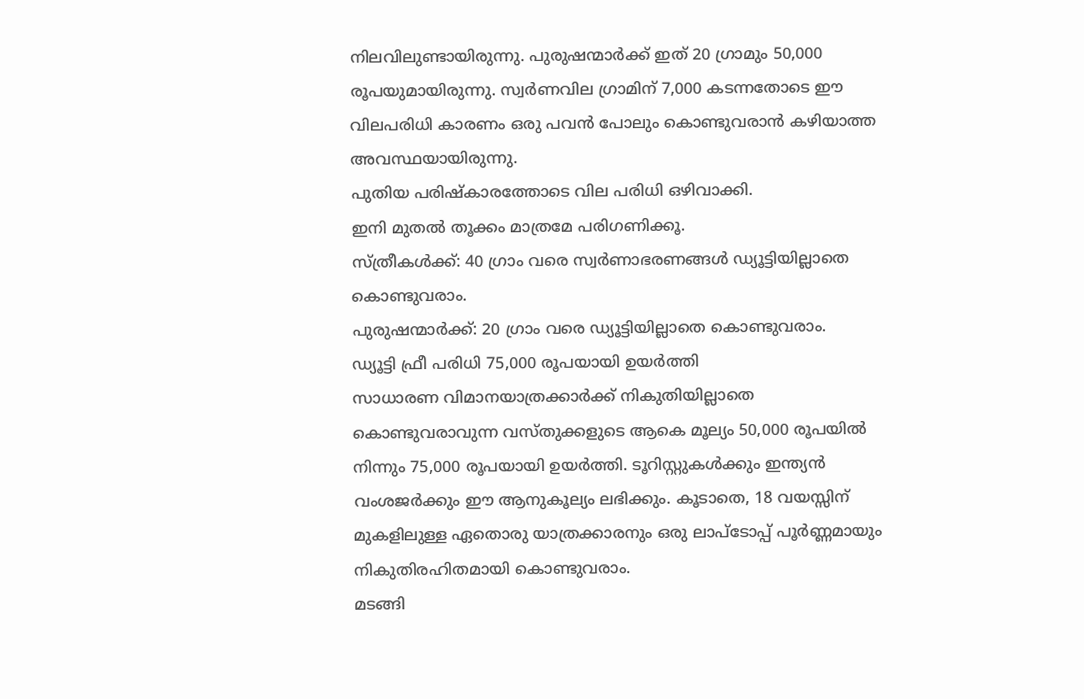നിലവിലുണ്ടായിരുന്നു. പുരുഷന്മാർക്ക് ഇത് 20 ഗ്രാമും 50,000 രൂപയുമായിരുന്നു. സ്വർണവില ഗ്രാമിന് 7,000 കടന്നതോടെ ഈ വിലപരിധി കാരണം ഒരു പവൻ പോലും കൊണ്ടുവരാൻ കഴിയാത്ത അവസ്ഥയായിരുന്നു.
പുതിയ പരിഷ്കാരത്തോടെ വില പരിധി ഒഴിവാക്കി.
ഇനി മുതൽ തൂക്കം മാത്രമേ പരിഗണിക്കൂ.
സ്ത്രീകൾക്ക്: 40 ഗ്രാം വരെ സ്വർണാഭരണങ്ങൾ ഡ്യൂട്ടിയില്ലാതെ കൊണ്ടുവരാം.
പുരുഷന്മാർക്ക്: 20 ഗ്രാം വരെ ഡ്യൂട്ടിയില്ലാതെ കൊണ്ടുവരാം.
ഡ്യൂട്ടി ഫ്രീ പരിധി 75,000 രൂപയായി ഉയർത്തി
സാധാരണ വിമാനയാത്രക്കാർക്ക് നികുതിയില്ലാതെ കൊണ്ടുവരാവുന്ന വസ്തുക്കളുടെ ആകെ മൂല്യം 50,000 രൂപയിൽ നിന്നും 75,000 രൂപയായി ഉയർത്തി. ടൂറിസ്റ്റുകൾക്കും ഇന്ത്യൻ വംശജർക്കും ഈ ആനുകൂല്യം ലഭിക്കും. കൂടാതെ, 18 വയസ്സിന് മുകളിലുള്ള ഏതൊരു യാത്രക്കാരനും ഒരു ലാപ്ടോപ്പ് പൂർണ്ണമായും നികുതിരഹിതമായി കൊണ്ടുവരാം.
മടങ്ങി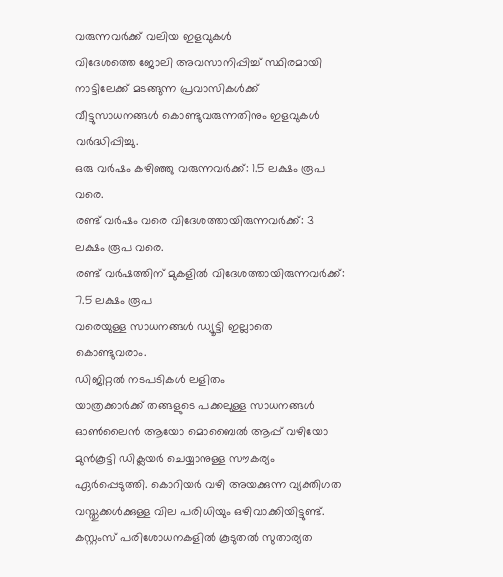വരുന്നവർക്ക് വലിയ ഇളവുകൾ
വിദേശത്തെ ജോലി അവസാനിപ്പിച്ച് സ്ഥിരമായി നാട്ടിലേക്ക് മടങ്ങുന്ന പ്രവാസികൾക്ക് വീട്ടുസാധനങ്ങൾ കൊണ്ടുവരുന്നതിനും ഇളവുകൾ വർദ്ധിപ്പിച്ചു.
ഒരു വർഷം കഴിഞ്ഞു വരുന്നവർക്ക്: 1.5 ലക്ഷം രൂപ വരെ.
രണ്ട് വർഷം വരെ വിദേശത്തായിരുന്നവർക്ക്: 3 ലക്ഷം രൂപ വരെ.
രണ്ട് വർഷത്തിന് മുകളിൽ വിദേശത്തായിരുന്നവർക്ക്: 7.5 ലക്ഷം രൂപ
വരെയുള്ള സാധനങ്ങൾ ഡ്യൂട്ടി ഇല്ലാതെ കൊണ്ടുവരാം.
ഡിജിറ്റൽ നടപടികൾ ലളിതം
യാത്രക്കാർക്ക് തങ്ങളുടെ പക്കലുള്ള സാധനങ്ങൾ ഓൺലൈൻ ആയോ മൊബൈൽ ആപ്പ് വഴിയോ മുൻകൂട്ടി ഡിക്ലയർ ചെയ്യാനുള്ള സൗകര്യം ഏർപ്പെടുത്തി. കൊറിയർ വഴി അയക്കുന്ന വ്യക്തിഗത വസ്തുക്കൾക്കുള്ള വില പരിധിയും ഒഴിവാക്കിയിട്ടുണ്ട്. കസ്റ്റംസ് പരിശോധനകളിൽ കൂടുതൽ സുതാര്യത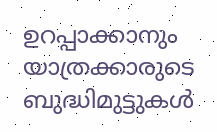ഉറപ്പാക്കാനും യാത്രക്കാരുടെ ബുദ്ധിമുട്ടുകൾ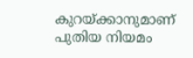കുറയ്ക്കാനുമാണ് പുതിയ നിയമം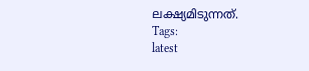ലക്ഷ്യമിടുന്നത്.
Tags:
latest